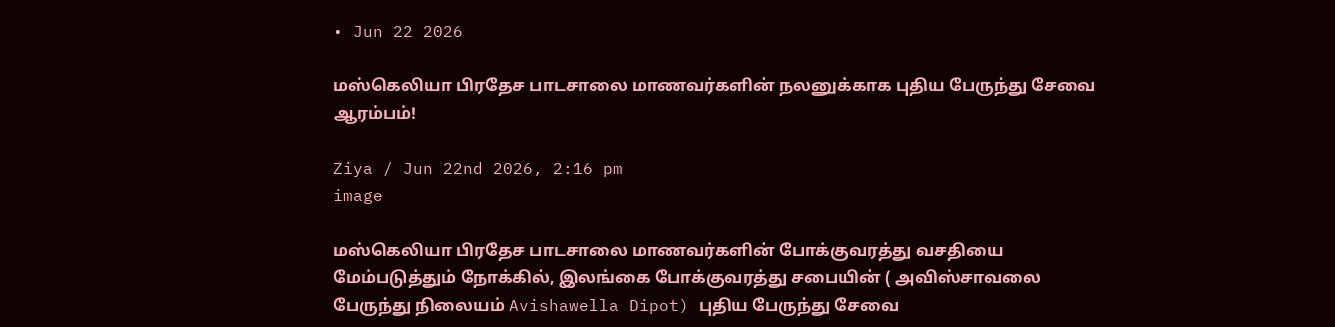• Jun 22 2026

மஸ்கெலியா பிரதேச பாடசாலை மாணவர்களின் நலனுக்காக புதிய பேருந்து சேவை ஆரம்பம்!

Ziya / Jun 22nd 2026, 2:16 pm
image

மஸ்கெலியா பிரதேச பாடசாலை மாணவர்களின் போக்குவரத்து வசதியை மேம்படுத்தும் நோக்கில், இலங்கை போக்குவரத்து சபையின் ( அவிஸ்சாவலை பேருந்து நிலையம் Avishawella Dipot) புதிய பேருந்து சேவை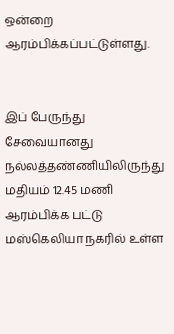ஒன்றை ஆரம்பிக்கப்பட்டுள்ளது.


இப் பேருந்து சேவையானது  நல்லத்தண்ணியிலிருந்து  மதியம் 12.45 மணி ஆரம்பிக்க பட்டு மஸ்கெலியா நகரில் உள்ள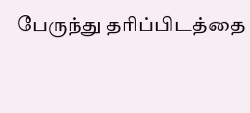பேருந்து தரிப்பிடத்தை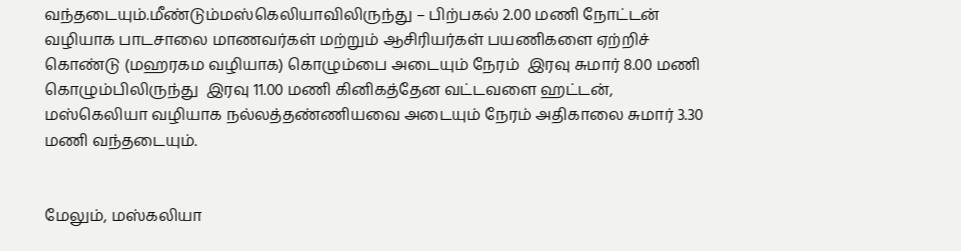வந்தடையும்.மீண்டும்மஸ்கெலியாவிலிருந்து – பிற்பகல் 2.00 மணி நோட்டன் வழியாக பாடசாலை மாணவர்கள் மற்றும் ஆசிரியர்கள் பயணிகளை ஏற்றிச் கொண்டு (மஹரகம வழியாக) கொழும்பை அடையும் நேரம்  இரவு சுமார் 8.00 மணி கொழும்பிலிருந்து  இரவு 11.00 மணி கினிகத்தேன வட்டவளை ஹட்டன், மஸ்கெலியா வழியாக நல்லத்தண்ணியவை அடையும் நேரம் அதிகாலை சுமார் 3.30 மணி வந்தடையும்.


மேலும், மஸ்கலியா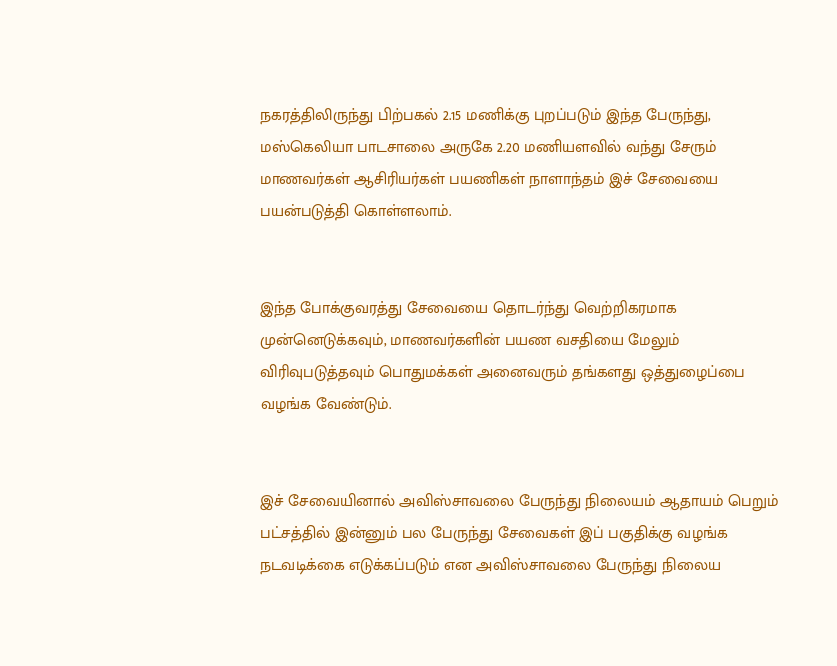நகரத்திலிருந்து பிற்பகல் 2.15 மணிக்கு புறப்படும் இந்த பேருந்து, மஸ்கெலியா பாடசாலை அருகே 2.20 மணியளவில் வந்து சேரும் மாணவர்கள் ஆசிரியர்கள் பயணிகள் நாளாந்தம் இச் சேவையை பயன்படுத்தி கொள்ளலாம்.


இந்த போக்குவரத்து சேவையை தொடர்ந்து வெற்றிகரமாக முன்னெடுக்கவும், மாணவர்களின் பயண வசதியை மேலும் விரிவுபடுத்தவும் பொதுமக்கள் அனைவரும் தங்களது ஒத்துழைப்பை வழங்க வேண்டும்.


இச் சேவையினால் அவிஸ்சாவலை பேருந்து நிலையம் ஆதாயம் பெறும் பட்சத்தில் இன்னும் பல பேருந்து சேவைகள் இப் பகுதிக்கு வழங்க நடவடிக்கை எடுக்கப்படும் என அவிஸ்சாவலை பேருந்து நிலைய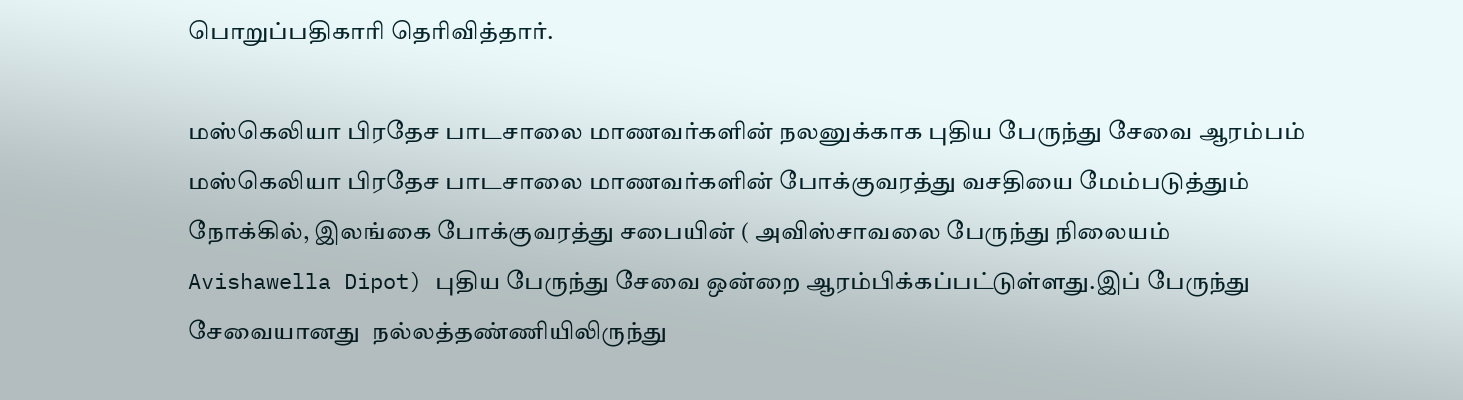பொறுப்பதிகாரி தெரிவித்தார்.

மஸ்கெலியா பிரதேச பாடசாலை மாணவர்களின் நலனுக்காக புதிய பேருந்து சேவை ஆரம்பம் மஸ்கெலியா பிரதேச பாடசாலை மாணவர்களின் போக்குவரத்து வசதியை மேம்படுத்தும் நோக்கில், இலங்கை போக்குவரத்து சபையின் ( அவிஸ்சாவலை பேருந்து நிலையம் Avishawella Dipot) புதிய பேருந்து சேவை ஒன்றை ஆரம்பிக்கப்பட்டுள்ளது.இப் பேருந்து சேவையானது  நல்லத்தண்ணியிலிருந்து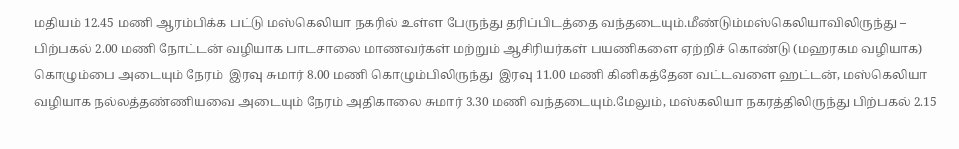மதியம் 12.45 மணி ஆரம்பிக்க பட்டு மஸ்கெலியா நகரில் உள்ள பேருந்து தரிப்பிடத்தை வந்தடையும்.மீண்டும்மஸ்கெலியாவிலிருந்து – பிற்பகல் 2.00 மணி நோட்டன் வழியாக பாடசாலை மாணவர்கள் மற்றும் ஆசிரியர்கள் பயணிகளை ஏற்றிச் கொண்டு (மஹரகம வழியாக) கொழும்பை அடையும் நேரம்  இரவு சுமார் 8.00 மணி கொழும்பிலிருந்து  இரவு 11.00 மணி கினிகத்தேன வட்டவளை ஹட்டன், மஸ்கெலியா வழியாக நல்லத்தண்ணியவை அடையும் நேரம் அதிகாலை சுமார் 3.30 மணி வந்தடையும்.மேலும், மஸ்கலியா நகரத்திலிருந்து பிற்பகல் 2.15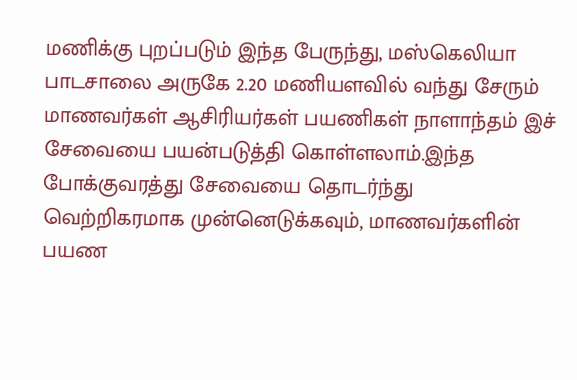மணிக்கு புறப்படும் இந்த பேருந்து, மஸ்கெலியா பாடசாலை அருகே 2.20 மணியளவில் வந்து சேரும் மாணவர்கள் ஆசிரியர்கள் பயணிகள் நாளாந்தம் இச் சேவையை பயன்படுத்தி கொள்ளலாம்.இந்த போக்குவரத்து சேவையை தொடர்ந்து வெற்றிகரமாக முன்னெடுக்கவும், மாணவர்களின் பயண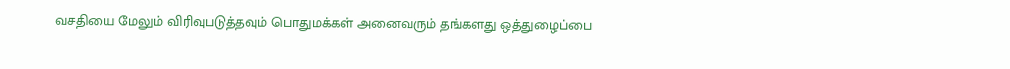வசதியை மேலும் விரிவுபடுத்தவும் பொதுமக்கள் அனைவரும் தங்களது ஒத்துழைப்பை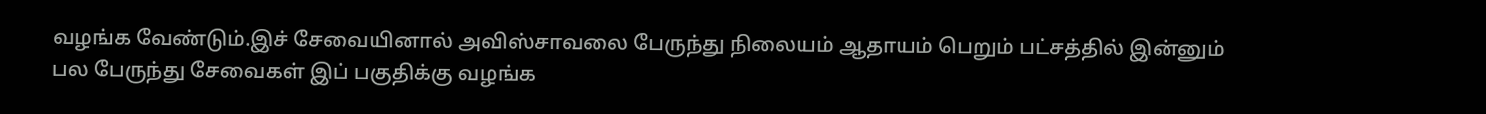வழங்க வேண்டும்.இச் சேவையினால் அவிஸ்சாவலை பேருந்து நிலையம் ஆதாயம் பெறும் பட்சத்தில் இன்னும் பல பேருந்து சேவைகள் இப் பகுதிக்கு வழங்க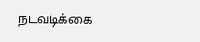நடவடிக்கை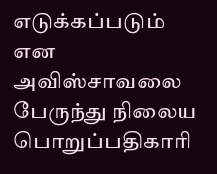எடுக்கப்படும் என அவிஸ்சாவலை பேருந்து நிலைய பொறுப்பதிகாரி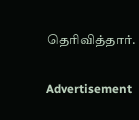தெரிவித்தார்.

Advertisement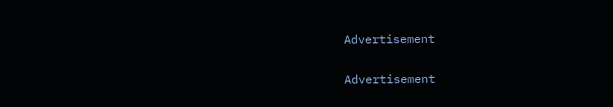Advertisement

Advertisement